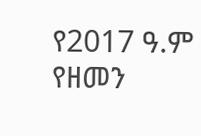የ2017 ዓ.ም የዘመን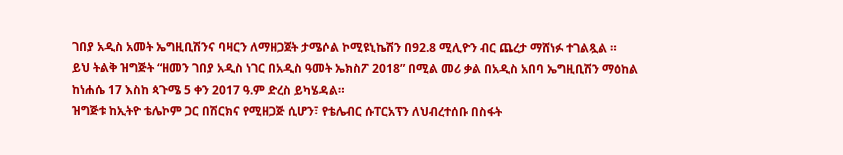ገበያ አዲስ አመት ኤግዚቢሽንና ባዛርን ለማዘጋጀት ታሜሶል ኮሚዩኒኬሽን በ92.8 ሚሊዮን ብር ጨረታ ማሸነፉ ተገልጿል ።
ይህ ትልቅ ዝግጅት “ዘመን ገበያ አዲስ ነገር በአዲስ ዓመት ኤክስፖ 2018” በሚል መሪ ቃል በአዲስ አበባ ኤግዚቢሽን ማዕከል ከነሐሴ 17 እስከ ጳጉሜ 5 ቀን 2017 ዓ.ም ድረስ ይካሄዳል።
ዝግጅቱ ከኢትዮ ቴሌኮም ጋር በሽርክና የሚዘጋጅ ሲሆን፣ የቴሌብር ሱፐርአፕን ለህብረተሰቡ በስፋት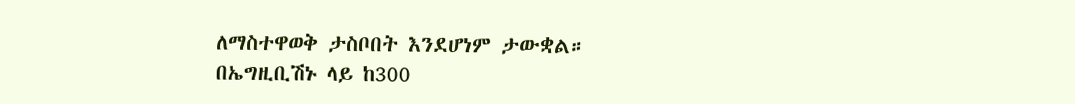ለማስተዋወቅ ታስቦበት እንደሆነም ታውቋል።
በኤግዚቢሽኑ ላይ ከ300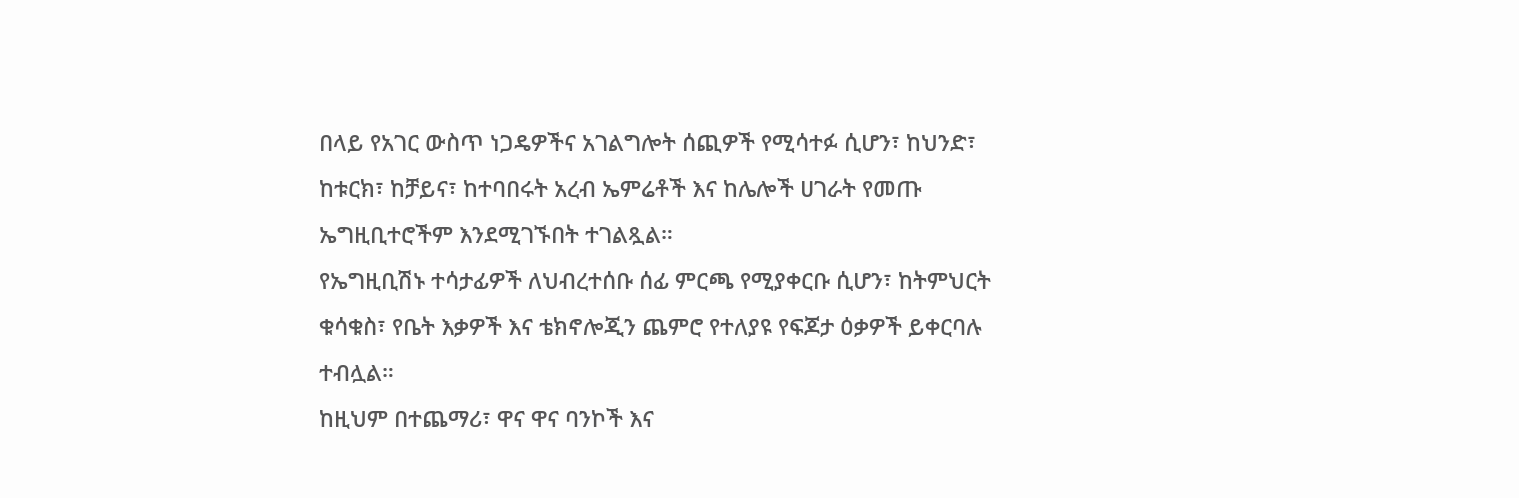በላይ የአገር ውስጥ ነጋዴዎችና አገልግሎት ሰጪዎች የሚሳተፉ ሲሆን፣ ከህንድ፣ ከቱርክ፣ ከቻይና፣ ከተባበሩት አረብ ኤምሬቶች እና ከሌሎች ሀገራት የመጡ ኤግዚቢተሮችም እንደሚገኙበት ተገልጿል።
የኤግዚቢሽኑ ተሳታፊዎች ለህብረተሰቡ ሰፊ ምርጫ የሚያቀርቡ ሲሆን፣ ከትምህርት ቁሳቁስ፣ የቤት እቃዎች እና ቴክኖሎጂን ጨምሮ የተለያዩ የፍጆታ ዕቃዎች ይቀርባሉ ተብሏል።
ከዚህም በተጨማሪ፣ ዋና ዋና ባንኮች እና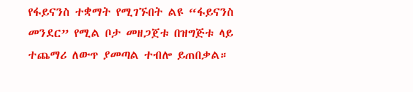የፋይናንስ ተቋማት የሚገኙበት ልዩ “ፋይናንስ መንደር” የሚል ቦታ መዘጋጀቱ በዝግጅቱ ላይ ተጨማሪ ለውጥ ያመጣል ተብሎ ይጠበቃል።